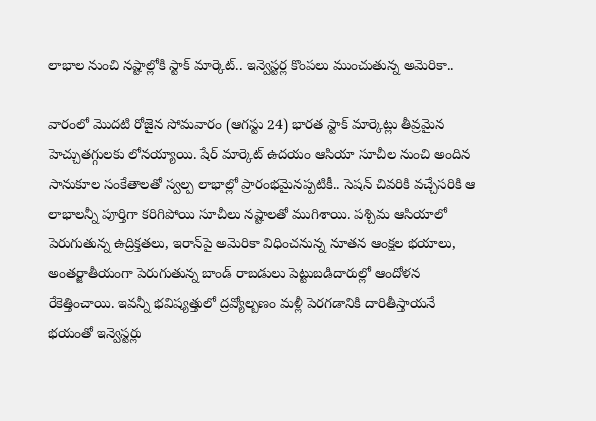లాభాల నుంచి నష్టాల్లోకి స్టాక్ మార్కెట్.. ఇన్వెస్టర్ల కొంపలు ముంచుతున్న అమెరికా..

వారంలో మొదటి రోజైన సోమవారం (ఆగస్టు 24) భారత స్టాక్ మార్కెట్లు తీవ్రమైన హెచ్చుతగ్గులకు లోనయ్యాయి. షేర్ మార్కెట్ ఉదయం ఆసియా సూచీల నుంచి అందిన సానుకూల సంకేతాలతో స్వల్ప లాభాల్లో ప్రారంభమైనప్పటికీ.. సెషన్ చివరికి వచ్చేసరికి ఆ లాభాలన్నీ పూర్తిగా కరిగిపోయి సూచీలు నష్టాలతో ముగిశాయి. పశ్చిమ ఆసియాలో పెరుగుతున్న ఉద్రిక్తతలు, ఇరాన్‌పై అమెరికా విధించనున్న నూతన ఆంక్షల భయాలు, అంతర్జాతీయంగా పెరుగుతున్న బాండ్ రాబడులు పెట్టుబడిదారుల్లో ఆందోళన రేకెత్తించాయి. ఇవన్నీ భవిష్యత్తులో ద్రవ్యోల్బణం మళ్లీ పెరగడానికి దారితీస్తాయనే భయంతో ఇన్వెస్టర్లు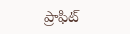ప్రాఫిట్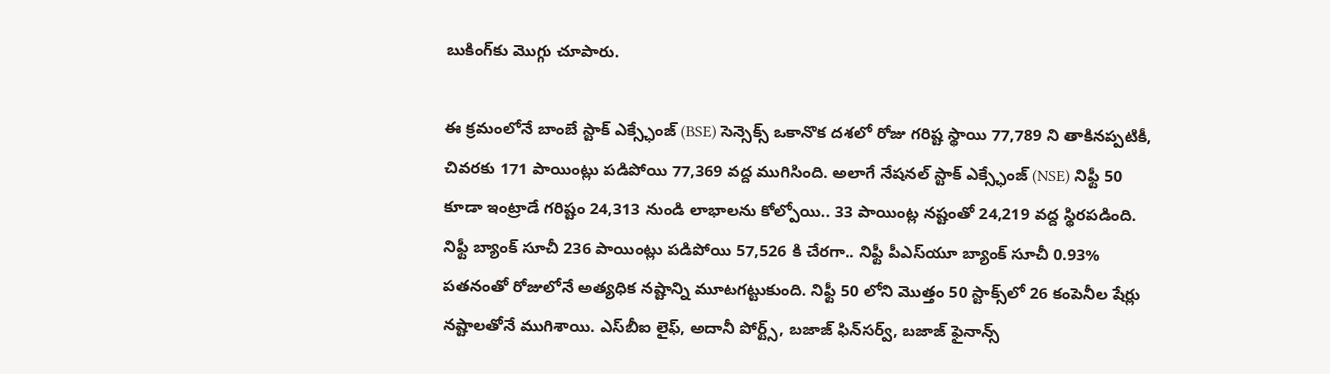బుకింగ్‌కు మొగ్గు చూపారు.

ఈ క్రమంలోనే బాంబే స్టాక్ ఎక్స్ఛేంజ్ (BSE) సెన్సెక్స్ ఒకానొక దశలో రోజు గరిష్ట స్థాయి 77,789 ని తాకినప్పటికీ, చివరకు 171 పాయింట్లు పడిపోయి 77,369 వద్ద ముగిసింది. అలాగే నేషనల్ స్టాక్ ఎక్స్ఛేంజ్ (NSE) నిఫ్టీ 50 కూడా ఇంట్రాడే గరిష్టం 24,313 నుండి లాభాలను కోల్పోయి.. 33 పాయింట్ల నష్టంతో 24,219 వద్ద స్థిరపడింది. నిఫ్టీ బ్యాంక్ సూచీ 236 పాయింట్లు పడిపోయి 57,526 కి చేరగా.. నిఫ్టీ పీఎస్‌యూ బ్యాంక్ సూచీ 0.93% పతనంతో రోజులోనే అత్యధిక నష్టాన్ని మూటగట్టుకుంది. నిఫ్టీ 50 లోని మొత్తం 50 స్టాక్స్‌లో 26 కంపెనీల షేర్లు నష్టాలతోనే ముగిశాయి. ఎస్‌బీఐ లైఫ్, అదానీ పోర్ట్స్, బజాజ్ ఫిన్‌సర్వ్, బజాజ్ ఫైనాన్స్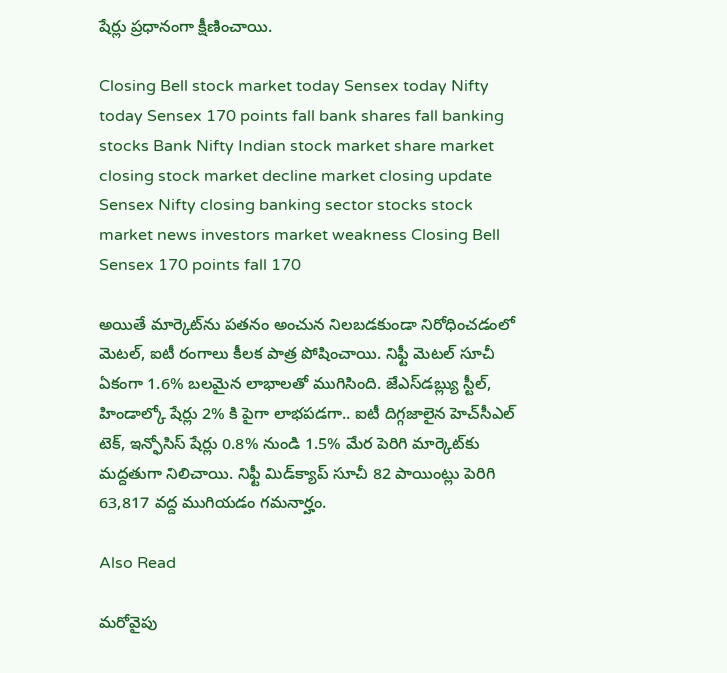షేర్లు ప్రధానంగా క్షీణించాయి.

Closing Bell stock market today Sensex today Nifty today Sensex 170 points fall bank shares fall banking stocks Bank Nifty Indian stock market share market closing stock market decline market closing update Sensex Nifty closing banking sector stocks stock market news investors market weakness Closing Bell Sensex 170 points fall 170

అయితే మార్కెట్‌ను పతనం అంచున నిలబడకుండా నిరోధించడంలో మెటల్, ఐటీ రంగాలు కీలక పాత్ర పోషించాయి. నిఫ్టీ మెటల్ సూచీ ఏకంగా 1.6% బలమైన లాభాలతో ముగిసింది. జేఎస్‌డబ్ల్యు స్టీల్, హిండాల్కో షేర్లు 2% కి పైగా లాభపడగా.. ఐటీ దిగ్గజాలైన హెచ్‌సీఎల్ టెక్, ఇన్ఫోసిస్ షేర్లు 0.8% నుండి 1.5% మేర పెరిగి మార్కెట్‌కు మద్దతుగా నిలిచాయి. నిఫ్టీ మిడ్‌క్యాప్ సూచీ 82 పాయింట్లు పెరిగి 63,817 వద్ద ముగియడం గమనార్హం.

Also Read

మరోవైపు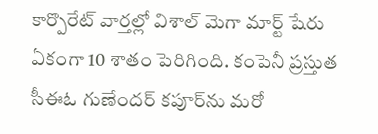కార్పొరేట్ వార్తల్లో విశాల్ మెగా మార్ట్ షేరు ఏకంగా 10 శాతం పెరిగింది. కంపెనీ ప్రస్తుత సీఈఓ గుణేందర్ కపూర్‌ను మరో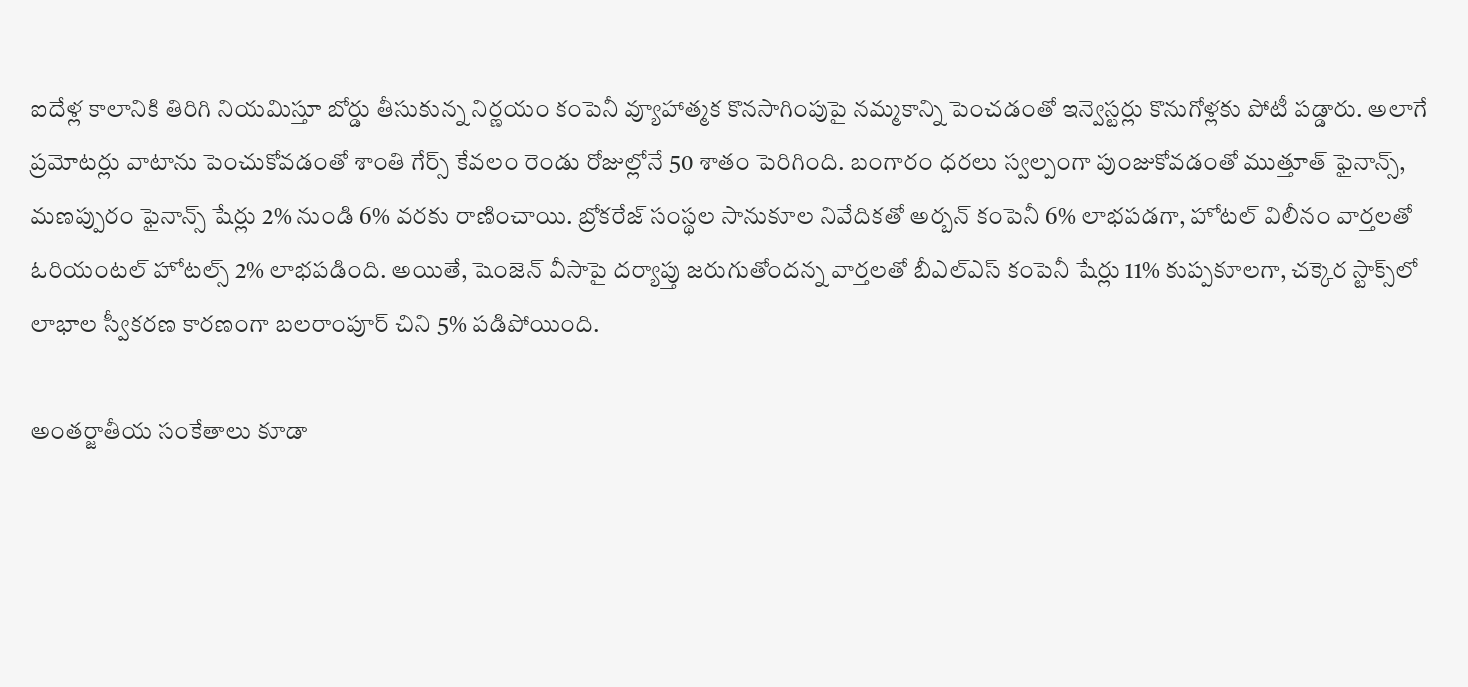ఐదేళ్ల కాలానికి తిరిగి నియమిస్తూ బోర్డు తీసుకున్న నిర్ణయం కంపెనీ వ్యూహాత్మక కొనసాగింపుపై నమ్మకాన్ని పెంచడంతో ఇన్వెస్టర్లు కొనుగోళ్లకు పోటీ పడ్డారు. అలాగే ప్రమోటర్లు వాటాను పెంచుకోవడంతో శాంతి గేర్స్ కేవలం రెండు రోజుల్లోనే 50 శాతం పెరిగింది. బంగారం ధరలు స్వల్పంగా పుంజుకోవడంతో ముత్తూత్ ఫైనాన్స్, మణప్పురం ఫైనాన్స్ షేర్లు 2% నుండి 6% వరకు రాణించాయి. బ్రోకరేజ్ సంస్థల సానుకూల నివేదికతో అర్బన్ కంపెనీ 6% లాభపడగా, హోటల్ విలీనం వార్తలతో ఓరియంటల్ హోటల్స్ 2% లాభపడింది. అయితే, షెంజెన్ వీసాపై దర్యాప్తు జరుగుతోందన్న వార్తలతో బీఎల్ఎస్ కంపెనీ షేర్లు 11% కుప్పకూలగా, చక్కెర స్టాక్స్‌లో లాభాల స్వీకరణ కారణంగా బలరాంపూర్ చిని 5% పడిపోయింది.

అంతర్జాతీయ సంకేతాలు కూడా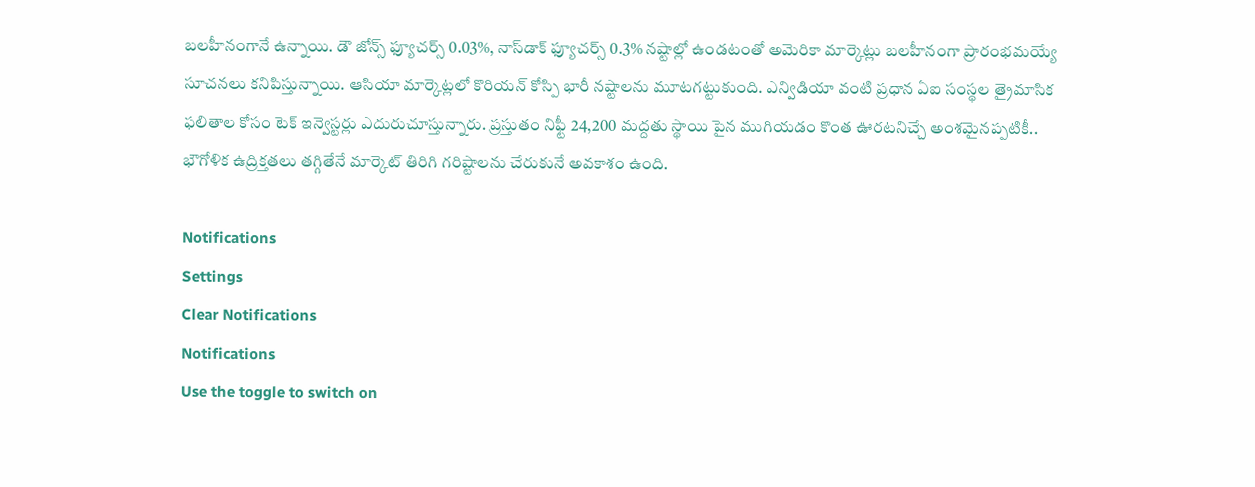బలహీనంగానే ఉన్నాయి. డౌ జోన్స్ ఫ్యూచర్స్ 0.03%, నాస్‌డాక్ ఫ్యూచర్స్ 0.3% నష్టాల్లో ఉండటంతో అమెరికా మార్కెట్లు బలహీనంగా ప్రారంభమయ్యే సూచనలు కనిపిస్తున్నాయి. ఆసియా మార్కెట్లలో కొరియన్ కోస్పి భారీ నష్టాలను మూటగట్టుకుంది. ఎన్విడియా వంటి ప్రధాన ఏఐ సంస్థల త్రైమాసిక ఫలితాల కోసం టెక్ ఇన్వెస్టర్లు ఎదురుచూస్తున్నారు. ప్రస్తుతం నిఫ్టీ 24,200 మద్దతు స్థాయి పైన ముగియడం కొంత ఊరటనిచ్చే అంశమైనప్పటికీ.. భౌగోళిక ఉద్రిక్తతలు తగ్గితేనే మార్కెట్ తిరిగి గరిష్టాలను చేరుకునే అవకాశం ఉంది.

Notifications
Settings
Clear Notifications
Notifications
Use the toggle to switch on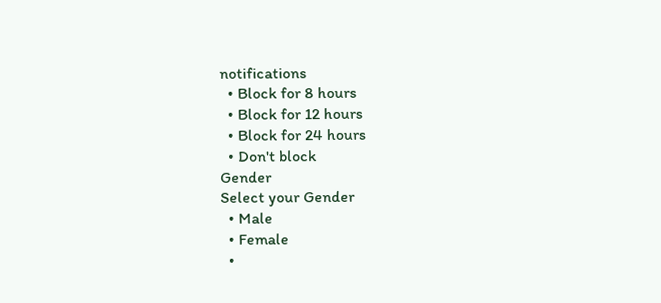notifications
  • Block for 8 hours
  • Block for 12 hours
  • Block for 24 hours
  • Don't block
Gender
Select your Gender
  • Male
  • Female
  •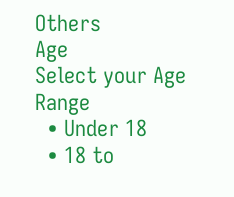Others
Age
Select your Age Range
  • Under 18
  • 18 to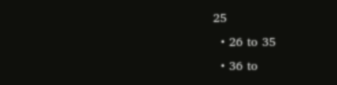25
  • 26 to 35
  • 36 to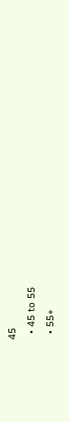45
  • 45 to 55
  • 55+